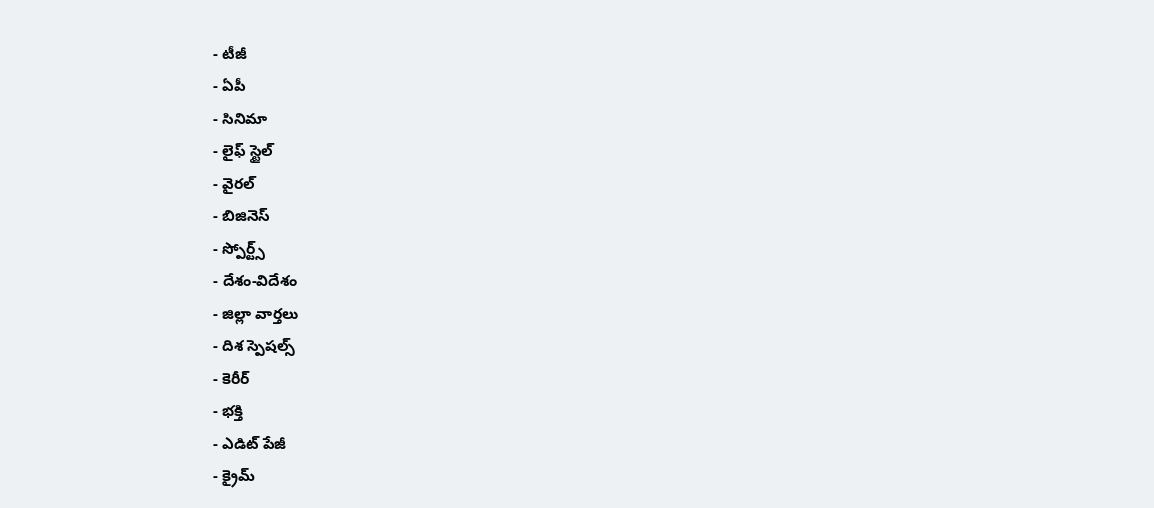- టీజీ
- ఏపీ
- సినిమా
- లైఫ్ స్టైల్
- వైరల్
- బిజినెస్
- స్పోర్ట్స్
- దేశం-విదేశం
- జిల్లా వార్తలు
- దిశ స్పెషల్స్
- కెరీర్
- భక్తి
- ఎడిట్ పేజీ
- క్రైమ్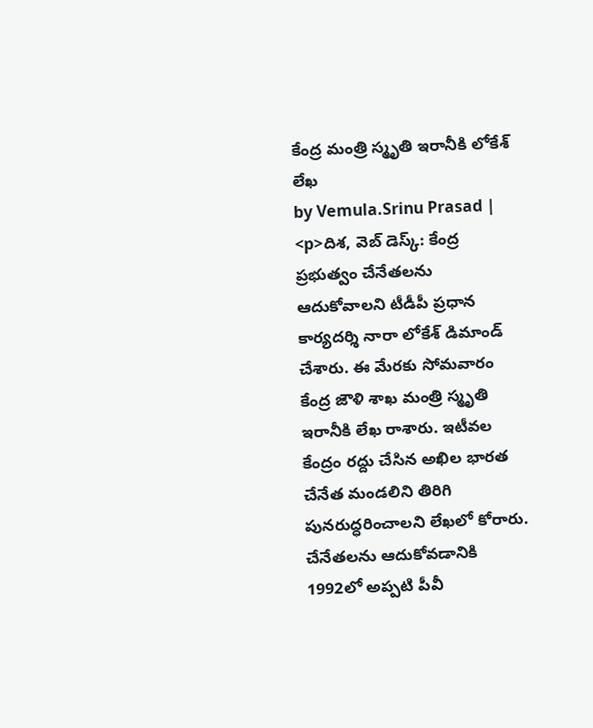కేంద్ర మంత్రి స్మృతి ఇరానీకి లోకేశ్ లేఖ
by Vemula.Srinu Prasad |
<p>దిశ, వెబ్ డెస్క్: కేంద్ర ప్రభుత్వం చేనేతలను ఆదుకోవాలని టీడీపీ ప్రధాన కార్యదర్శి నారా లోకేశ్ డిమాండ్ చేశారు. ఈ మేరకు సోమవారం కేంద్ర జౌళి శాఖ మంత్రి స్మృతి ఇరానీకి లేఖ రాశారు. ఇటీవల కేంద్రం రద్దు చేసిన అఖిల భారత చేనేత మండలిని తిరిగి పునరుద్ధరించాలని లేఖలో కోరారు. చేనేతలను ఆదుకోవడానికి 1992లో అప్పటి పీవీ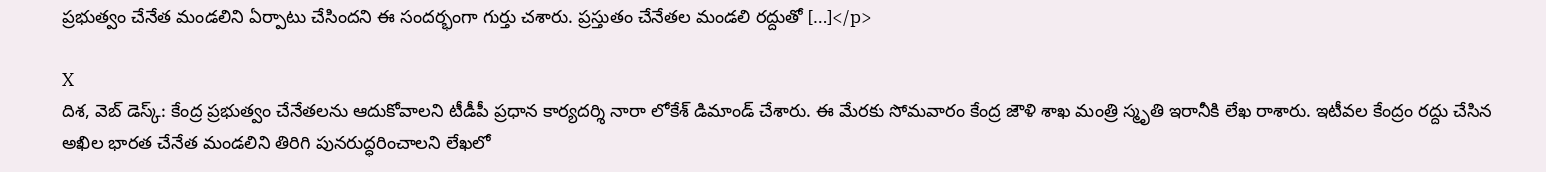ప్రభుత్వం చేనేత మండలిని ఏర్పాటు చేసిందని ఈ సందర్భంగా గుర్తు చశారు. ప్రస్తుతం చేనేతల మండలి రద్దుతో […]</p>

X
దిశ, వెబ్ డెస్క్: కేంద్ర ప్రభుత్వం చేనేతలను ఆదుకోవాలని టీడీపీ ప్రధాన కార్యదర్శి నారా లోకేశ్ డిమాండ్ చేశారు. ఈ మేరకు సోమవారం కేంద్ర జౌళి శాఖ మంత్రి స్మృతి ఇరానీకి లేఖ రాశారు. ఇటీవల కేంద్రం రద్దు చేసిన అఖిల భారత చేనేత మండలిని తిరిగి పునరుద్ధరించాలని లేఖలో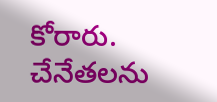కోరారు. చేనేతలను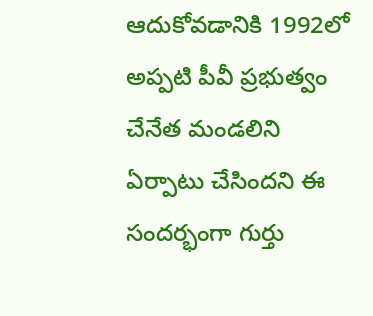ఆదుకోవడానికి 1992లో అప్పటి పీవీ ప్రభుత్వం చేనేత మండలిని ఏర్పాటు చేసిందని ఈ సందర్భంగా గుర్తు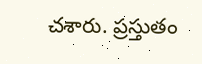చశారు. ప్రస్తుతం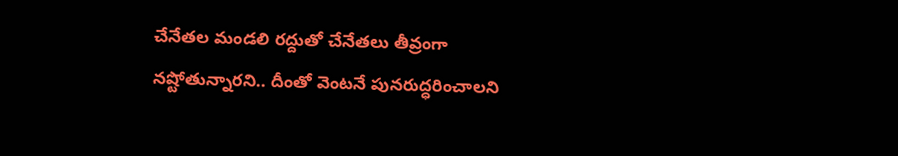చేనేతల మండలి రద్దుతో చేనేతలు తీవ్రంగా నష్టోతున్నారని.. దీంతో వెంటనే పునరుద్ధరించాలని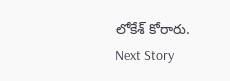లోకేశ్ కోరారు.
Next Story